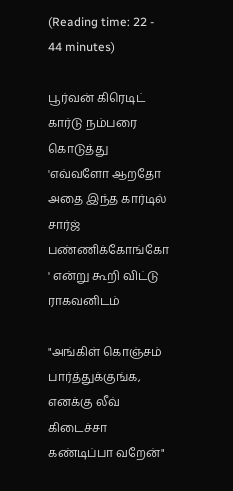(Reading time: 22 - 44 minutes)

பூர்வன் கிரெடிட் கார்டு நம்பரை கொடுத்து 'எவ்வளோ ஆறதோ அதை இந்த கார்டில் சார்ஜ் பண்ணிக்கோங்கோ ' என்று கூறி விட்டு ராகவனிடம்

"அங்கிள் கொஞ்சம் பார்த்துக்குங்க, எனக்கு லீவ் கிடைச்சா கண்டிப்பா வறேன்"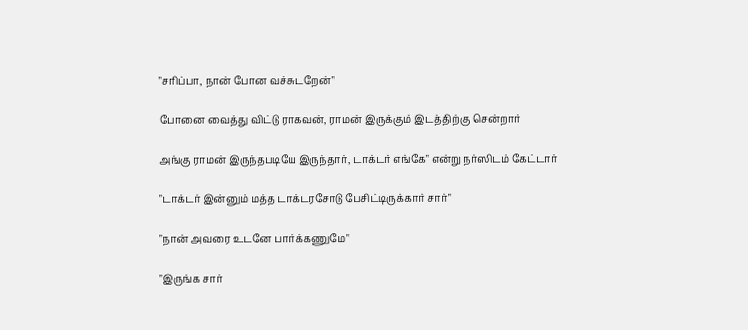"சரிப்பா, நான் போன வச்சுடறேன்"

போனை வைத்து விட்டு ராகவன், ராமன் இருக்கும் இடத்திற்கு சென்றார்

அங்கு ராமன் இருந்தபடியே இருந்தார், டாக்டர் எங்கே" என்று நர்ஸிடம் கேட்டார்

"டாக்டர் இன்னும் மத்த டாக்டரசோடு பேசிட்டிருக்கார் சார்"

"நான் அவரை உடனே பார்க்கணுமே"

"இருங்க சார்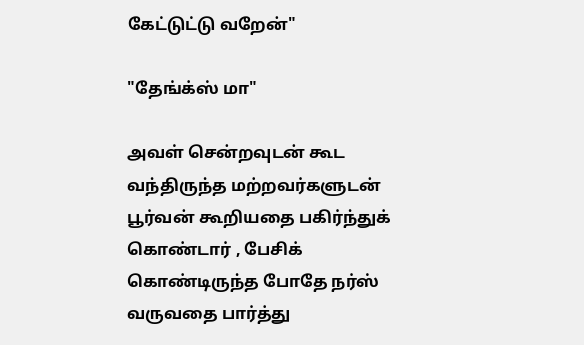கேட்டுட்டு வறேன்"

"தேங்க்ஸ் மா"

அவள் சென்றவுடன் கூட வந்திருந்த மற்றவர்களுடன் பூர்வன் கூறியதை பகிர்ந்துக் கொண்டார் , பேசிக் கொண்டிருந்த போதே நர்ஸ் வருவதை பார்த்து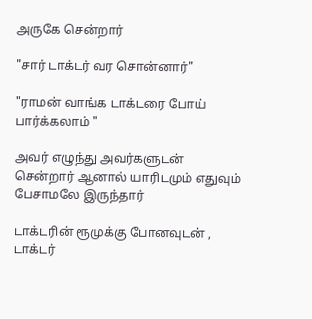அருகே சென்றார்

"சார் டாக்டர் வர சொன்னார்"

"ராமன் வாங்க டாக்டரை போய் பார்க்கலாம் "

அவர் எழுந்து அவர்களுடன் சென்றார் ஆனால் யாரிடமும் எதுவும் பேசாமலே இருந்தார்

டாக்டரின் ரூமுக்கு போனவுடன் , டாக்டர்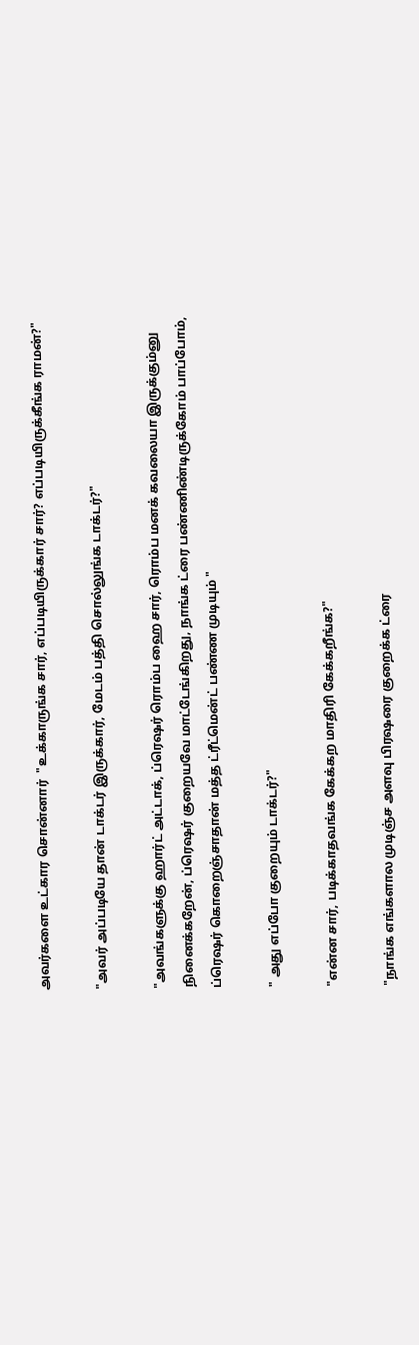அவர்களை உட்கார சொன்னார்  "உக்காருங்க சார், எப்படியிருக்கார் சார்? எப்படியிருக்கீங்க ராமன்?"

"அவர் அப்படியே தான் டாக்டர் இருக்கார், மேடம் பத்தி சொல்லுங்க டாக்டர்?"

"அவங்களுக்கு ஹார்ட் அட்டாக், ப்ரெஷர் ரொம்ப ஹை சார், ரொம்ப மனக் கவலையா இருக்கும்னு நினைக்கறேன், ப்ரெஷர் குறையவே மாட்டேங்கிறது, நாங்க ட்ரை பண்ணிண்டிருக்கோம் பாப்போம், ப்ரெஷர் கொறைஞ்சாதான் மத்த ட்ரீட்மென்ட் பண்ண முடியும் "

" அது எப்போ குறையும் டாக்டர்?"

"என்ன சார், படிக்காதவங்க கேக்கற மாதிரி கேக்கறீங்க?"

"நாங்க எங்களால முடிஞ்ச அளவு பிரஷரை குறைக்க ட்ரை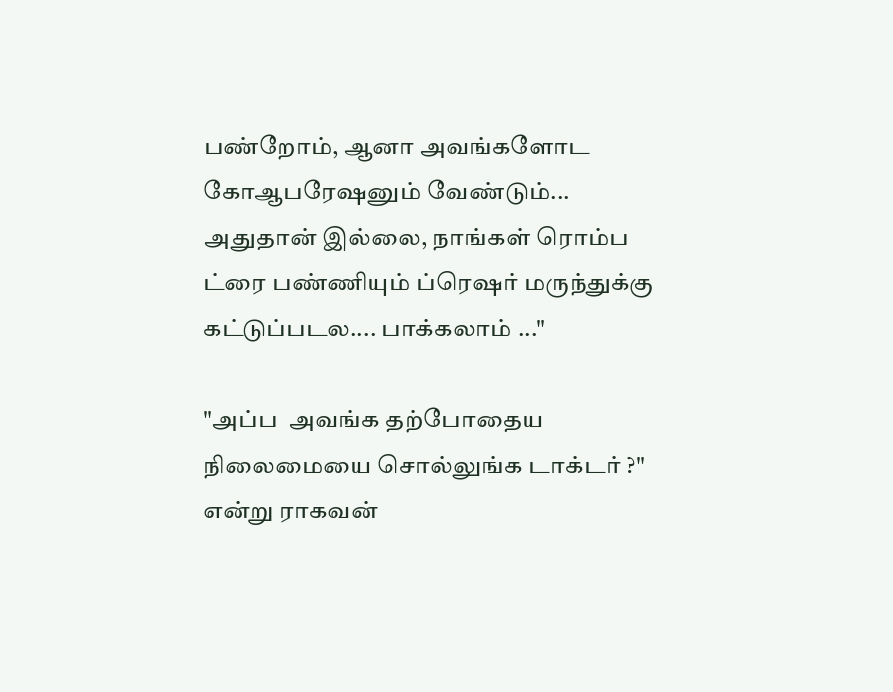பண்றோம், ஆனா அவங்களோட கோஆபரேஷனும் வேண்டும்... அதுதான் இல்லை, நாங்கள் ரொம்ப ட்ரை பண்ணியும் ப்ரெஷர் மருந்துக்கு கட்டுப்படல.... பாக்கலாம் ..."

"அப்ப  அவங்க தற்போதைய நிலைமையை சொல்லுங்க டாக்டர் ?" என்று ராகவன்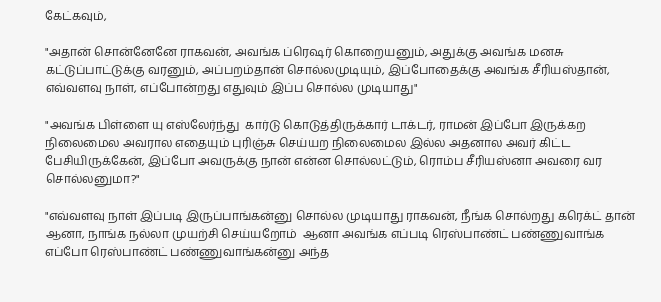கேட்கவும்,

"அதான் சொன்னேனே ராகவன், அவங்க ப்ரெஷர் கொறையனும், அதுக்கு அவங்க மனசு கட்டுப்பாட்டுக்கு வரனும், அப்பறம்தான் சொல்லமுடியும், இப்போதைக்கு அவங்க சீரியஸ்தான், எவ்வளவு நாள், எப்போன்றது எதுவும் இப்ப சொல்ல முடியாது"

"அவங்க பிள்ளை யு எஸ்லேர்ந்து  கார்டு கொடுத்திருக்கார் டாக்டர், ராமன் இப்போ இருக்கற நிலைமைல அவரால எதையும் புரிஞ்சு செய்யற நிலைமைல இல்ல அதனால அவர் கிட்ட பேசியிருக்கேன், இப்போ அவருக்கு நான் என்ன சொல்லட்டும், ரொம்ப சீரியஸ்னா அவரை வர சொல்லனுமா?"

"எவ்வளவு நாள் இப்படி இருப்பாங்கன்னு சொல்ல முடியாது ராகவன், நீங்க சொல்றது கரெக்ட் தான் ஆனா, நாங்க நல்லா முயற்சி செய்யறோம்  ஆனா அவங்க எப்படி ரெஸ்பாண்ட் பண்ணுவாங்க எப்போ ரெஸ்பாண்ட் பண்ணுவாங்கன்னு அந்த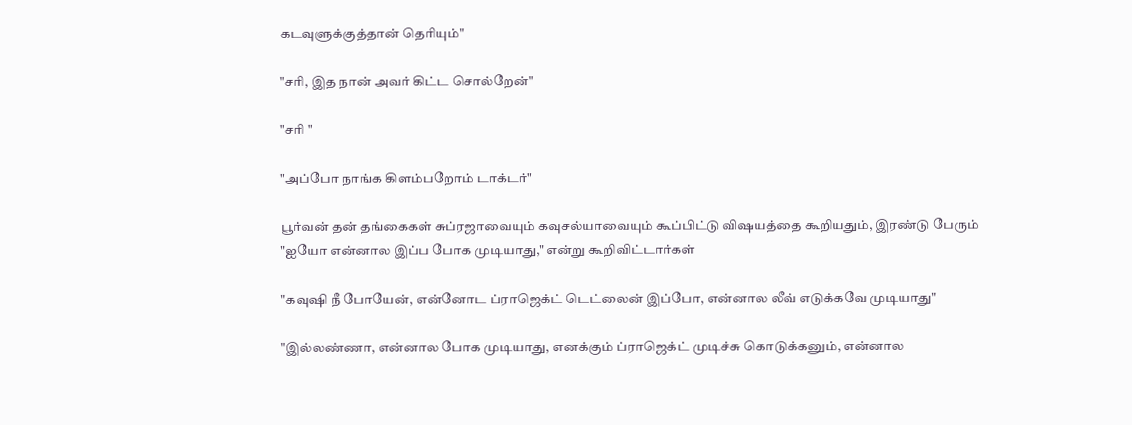கடவுளுக்குத்தான் தெரியும்"

"சரி, இத நான் அவர் கிட்ட சொல்றேன்"

"சரி "

"அப்போ நாங்க கிளம்பறோம் டாக்டர்"

பூர்வன் தன் தங்கைகள் சுப்ரஜாவையும் கவுசல்யாவையும் கூப்பிட்டு விஷயத்தை கூறியதும், இரண்டு பேரும் "ஐயோ என்னால இப்ப போக முடியாது," என்று கூறிவிட்டார்கள்

"கவுஷி நீ போயேன், என்னோட ப்ராஜெக்ட் டெட்லைன் இப்போ, என்னால லீவ் எடுக்கவே முடியாது"

"இல்லண்ணா, என்னால போக முடியாது, எனக்கும் ப்ராஜெக்ட் முடிச்சு கொடுக்கனும், என்னால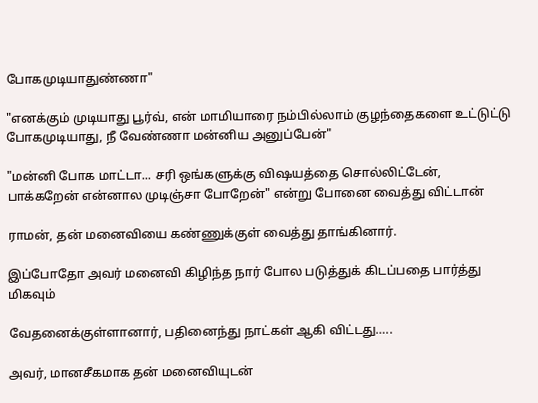போகமுடியாதுண்ணா"

"எனக்கும் முடியாது பூர்வ், என் மாமியாரை நம்பில்லாம் குழந்தைகளை உட்டுட்டு போகமுடியாது, நீ வேண்ணா மன்னிய அனுப்பேன்"

"மன்னி போக மாட்டா... சரி ஒங்களுக்கு விஷயத்தை சொல்லிட்டேன், பாக்கறேன் என்னால முடிஞ்சா போறேன்" என்று போனை வைத்து விட்டான்

ராமன், தன் மனைவியை கண்ணுக்குள் வைத்து தாங்கினார்.

இப்போதோ அவர் மனைவி கிழிந்த நார் போல படுத்துக் கிடப்பதை பார்த்து மிகவும்

வேதனைக்குள்ளானார், பதினைந்து நாட்கள் ஆகி விட்டது…..

அவர், மானசீகமாக தன் மனைவியுடன்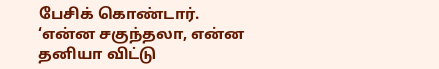பேசிக் கொண்டார். ‘என்ன சகுந்தலா, என்ன தனியா விட்டு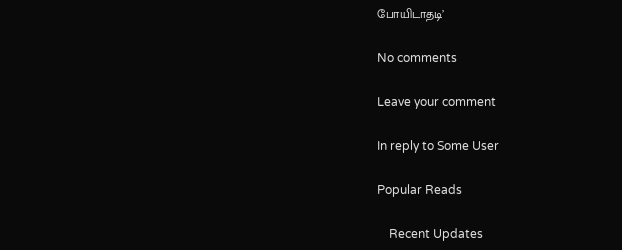போயிடாதடி’

No comments

Leave your comment

In reply to Some User

Popular Reads

    Recent Updates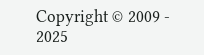Copyright © 2009 - 2025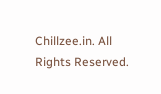Chillzee.in. All Rights Reserved.